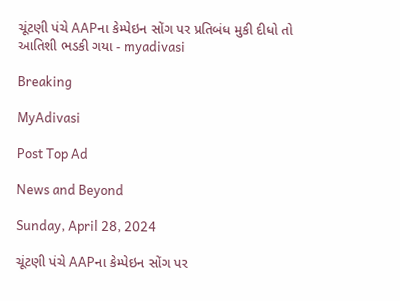ચૂંટણી પંચે AAPના કેમ્પેઇન સોંગ પર પ્રતિબંધ મુકી દીધો તો આતિશી ભડકી ગયા - myadivasi

Breaking

MyAdivasi

Post Top Ad

News and Beyond

Sunday, April 28, 2024

ચૂંટણી પંચે AAPના કેમ્પેઇન સોંગ પર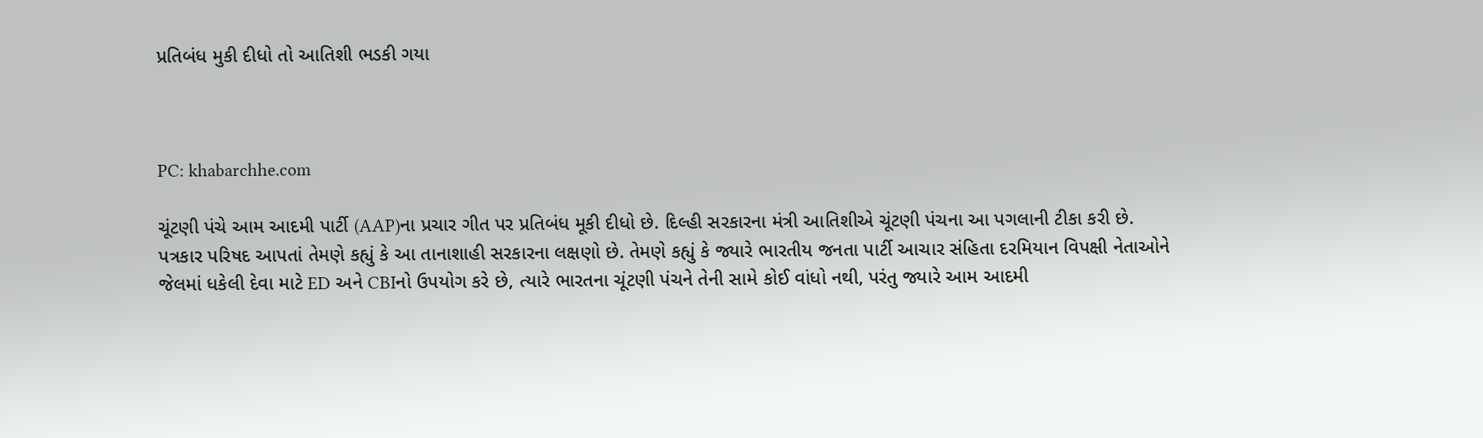પ્રતિબંધ મુકી દીધો તો આતિશી ભડકી ગયા



PC: khabarchhe.com

ચૂંટણી પંચે આમ આદમી પાર્ટી (AAP)ના પ્રચાર ગીત પર પ્રતિબંધ મૂકી દીધો છે. દિલ્હી સરકારના મંત્રી આતિશીએ ચૂંટણી પંચના આ પગલાની ટીકા કરી છે. પત્રકાર પરિષદ આપતાં તેમણે કહ્યું કે આ તાનાશાહી સરકારના લક્ષણો છે. તેમણે કહ્યું કે જ્યારે ભારતીય જનતા પાર્ટી આચાર સંહિતા દરમિયાન વિપક્ષી નેતાઓને જેલમાં ધકેલી દેવા માટે ED અને CBIનો ઉપયોગ કરે છે, ત્યારે ભારતના ચૂંટણી પંચને તેની સામે કોઈ વાંધો નથી, પરંતુ જ્યારે આમ આદમી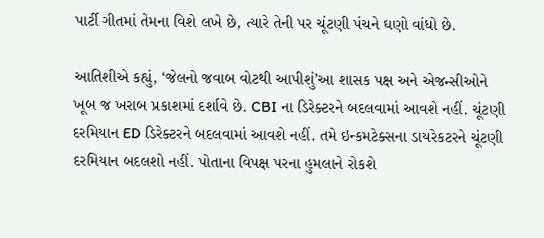પાર્ટી ગીતમાં તેમના વિશે લખે છે, ત્યારે તેની પર ચૂંટણી પંચને ઘણો વાંધો છે.

આતિશીએ કહ્યું, ‘જેલનો જવાબ વોટથી આપીશું’આ શાસક પક્ષ અને એજન્સીઓને ખૂબ જ ખરાબ પ્રકાશમાં દર્શાવે છે. CBI ના ડિરેક્ટરને બદલવામાં આવશે નહીં. ચૂંટણી દરમિયાન ED ડિરેક્ટરને બદલવામાં આવશે નહીં. તમે ઇન્કમટેક્સના ડાયરેકટરને ચૂંટણી દરમિયાન બદલશો નહીં. પોતાના વિપક્ષ પરના હુમલાને રોકશે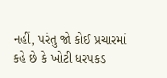નહીં, પરંતુ જો કોઈ પ્રચારમાં કહે છે કે ખોટી ધરપકડ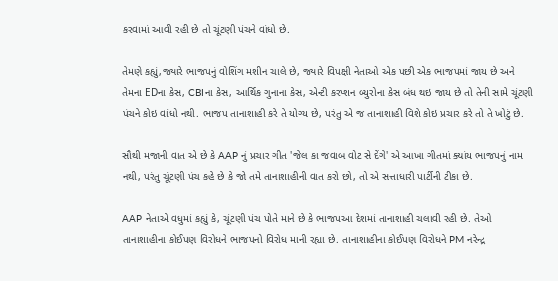કરવામાં આવી રહી છે તો ચૂંટણી પંચને વાંધો છે.

તેમણે કહ્યું,જ્યારે ભાજપનું વોશિંગ મશીન ચાલે છે, જ્યારે વિપક્ષી નેતાઓ એક પછી એક ભાજપમાં જાય છે અને તેમના EDના કેસ, CBIના કેસ, આર્થિક ગુનાના કેસ, એન્ટી કરપ્શન બ્યુરોના કેસ બંધ થઇ જાય છે તો તેની સામે ચૂંટણી પંચને કોઇ વાંધો નથી. ભાજપ તાનાશાહી કરે તે યોગ્ય છે, પરંતુ એ જ તાનાશાહી વિશે કોઇ પ્રચાર કરે તો તે ખોટું છે.

સૌથી મજાની વાત એ છે કે AAP નું પ્રચાર ગીત 'જેલ કા જવાબ વોટ સે દેંગે' એ આખા ગીતમાં ક્યાંય ભાજપનું નામ નથી, પરંતુ ચૂંટણી પંચ કહે છે કે જો તમે તાનાશાહીની વાત કરો છો, તો એ સત્તાધારી પાર્ટીની ટીકા છે.

AAP નેતાએ વધુમાં કહ્યું કે, ચૂંટણી પંચ પોતે માને છે કે ભાજપઆ દેશમાં તાનાશાહી ચલાવી રહી છે. તેઓ તાનાશાહીના કોઈપણ વિરોધને ભાજપનો વિરોધ માની રહ્યા છે. તાનાશાહીના કોઈપણ વિરોધને PM નરેન્દ્ર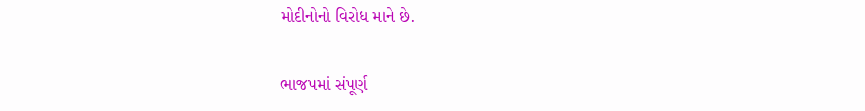મોદીનોનો વિરોધ માને છે.

ભાજપમાં સંપૂર્ણ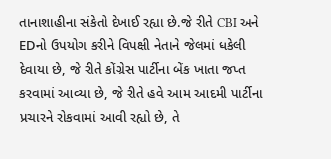તાનાશાહીના સંકેતો દેખાઈ રહ્યા છે.જે રીતે CBI અને EDનો ઉપયોગ કરીને વિપક્ષી નેતાને જેલમાં ધકેલી દેવાયા છે, જે રીતે કોંગ્રેસ પાર્ટીના બેંક ખાતા જપ્ત કરવામાં આવ્યા છે, જે રીતે હવે આમ આદમી પાર્ટીના પ્રચારને રોકવામાં આવી રહ્યો છે, તે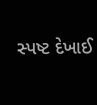સ્પષ્ટ દેખાઈ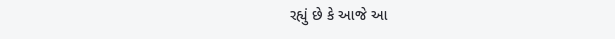રહ્યું છે કે આજે આ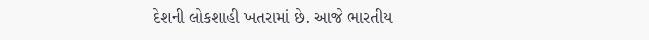દેશની લોકશાહી ખતરામાં છે. આજે ભારતીય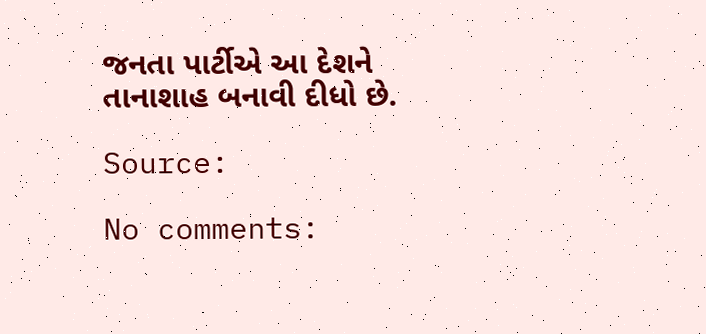જનતા પાર્ટીએ આ દેશને તાનાશાહ બનાવી દીધો છે.

Source:

No comments: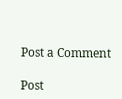Post a Comment

Post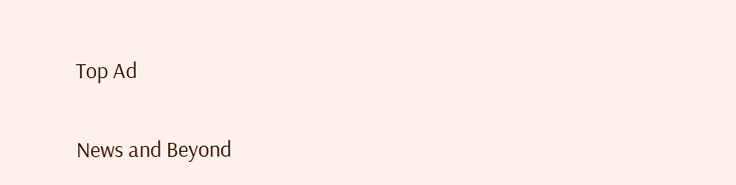Top Ad

News and Beyond